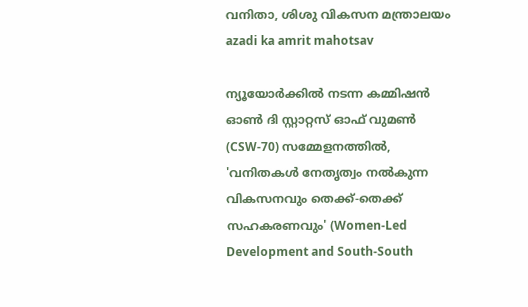വനിതാ, ശിശു വികസന മന്ത്രാലയം
azadi ka amrit mahotsav

ന്യൂയോര്‍ക്കില്‍ നടന്ന കമ്മിഷന്‍ ഓണ്‍ ദി സ്റ്റാറ്റസ് ഓഫ് വുമണ്‍ (CSW-70) സമ്മേളനത്തില്‍, 'വനിതകള്‍ നേതൃത്വം നല്‍കുന്ന വികസനവും തെക്ക്-തെക്ക് സഹകരണവും' (Women-Led Development and South-South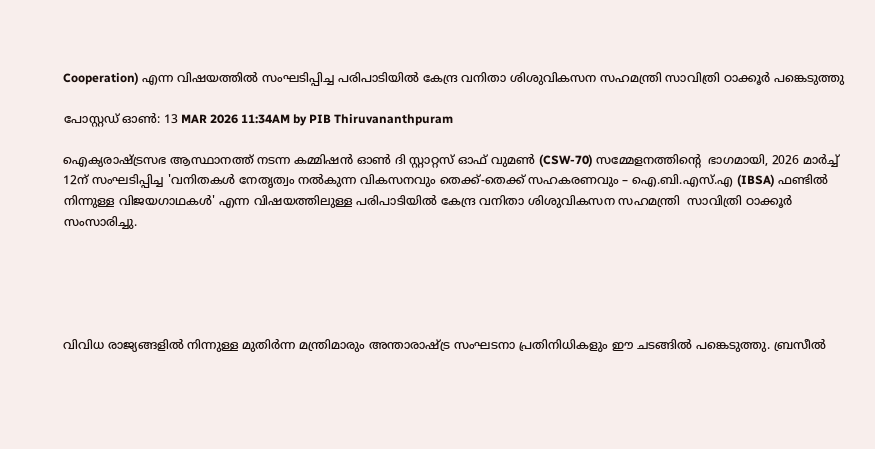Cooperation) എന്ന വിഷയത്തില്‍ സംഘടിപ്പിച്ച പരിപാടിയില്‍ കേന്ദ്ര വനിതാ ശിശുവികസന സഹമന്ത്രി സാവിത്രി ഠാക്കൂര്‍ പങ്കെടുത്തു

പോസ്റ്റഡ് ഓണ്‍: 13 MAR 2026 11:34AM by PIB Thiruvananthpuram

ഐക്യരാഷ്ട്രസഭ ആസ്ഥാനത്ത് നടന്ന കമ്മിഷന്‍ ഓണ്‍ ദി സ്റ്റാറ്റസ് ഓഫ് വുമണ്‍ (CSW-70) സമ്മേളനത്തിന്റെ  ഭാഗമായി, 2026 മാര്‍ച്ച് 12ന് സംഘടിപ്പിച്ച 'വനിതകള്‍ നേതൃത്വം നല്‍കുന്ന വികസനവും തെക്ക്-തെക്ക് സഹകരണവും – ഐ.ബി.എസ്.എ (IBSA) ഫണ്ടില്‍ നിന്നുള്ള വിജയഗാഥകള്‍' എന്ന വിഷയത്തിലുള്ള പരിപാടിയില്‍ കേന്ദ്ര വനിതാ ശിശുവികസന സഹമന്ത്രി  സാവിത്രി ഠാക്കൂര്‍ സംസാരിച്ചു.





വിവിധ രാജ്യങ്ങളില്‍ നിന്നുള്ള മുതിര്‍ന്ന മന്ത്രിമാരും അന്താരാഷ്ട്ര സംഘടനാ പ്രതിനിധികളും ഈ ചടങ്ങില്‍ പങ്കെടുത്തു. ബ്രസീല്‍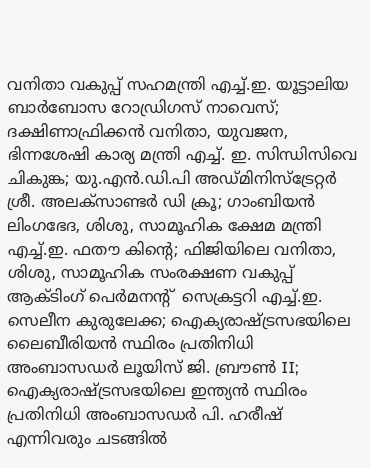വനിതാ വകുപ്പ് സഹമന്ത്രി എച്ച്.ഇ. യൂട്ടാലിയ ബാര്‍ബോസ റോഡ്രിഗസ് നാവെസ്; ദക്ഷിണാഫ്രിക്കന്‍ വനിതാ, യുവജന, ഭിന്നശേഷി കാര്യ മന്ത്രി എച്ച്. ഇ. സിന്ധിസിവെ ചികുങ്ക; യു.എന്‍.ഡി.പി അഡ്മിനിസ്‌ട്രേറ്റര്‍ ശ്രീ. അലക്‌സാണ്ടര്‍ ഡി ക്രൂ; ഗാംബിയന്‍ ലിംഗഭേദ, ശിശു, സാമൂഹിക ക്ഷേമ മന്ത്രി എച്ച്.ഇ. ഫതൗ കിന്റെ; ഫിജിയിലെ വനിതാ, ശിശു, സാമൂഹിക സംരക്ഷണ വകുപ്പ് ആക്ടിംഗ് പെര്‍മനന്റ്  സെക്രട്ടറി എച്ച്.ഇ. സെലീന കുരുലേക്ക; ഐക്യരാഷ്ട്രസഭയിലെ ലൈബീരിയന്‍ സ്ഥിരം പ്രതിനിധി അംബാസഡര്‍ ലൂയിസ് ജി. ബ്രൗണ്‍ II; ഐക്യരാഷ്ട്രസഭയിലെ ഇന്ത്യന്‍ സ്ഥിരം പ്രതിനിധി അംബാസഡര്‍ പി. ഹരീഷ് എന്നിവരും ചടങ്ങില്‍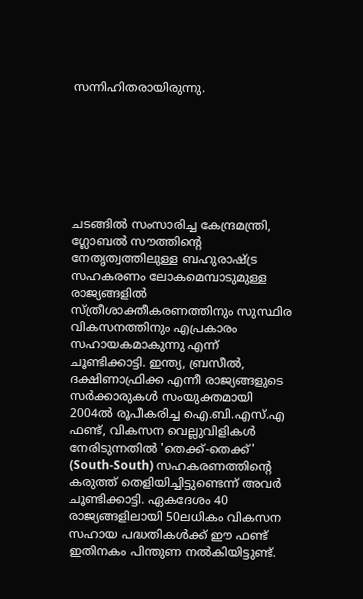സന്നിഹിതരായിരുന്നു.







ചടങ്ങില്‍ സംസാരിച്ച കേന്ദ്രമന്ത്രി, ഗ്ലോബല്‍ സൗത്തിന്റെ    നേതൃത്വത്തിലുള്ള ബഹുരാഷ്ട്ര സഹകരണം ലോകമെമ്പാടുമുള്ള രാജ്യങ്ങളില്‍ സ്ത്രീശാക്തീകരണത്തിനും സുസ്ഥിര വികസനത്തിനും എപ്രകാരം സഹായകമാകുന്നു എന്ന് ചൂണ്ടിക്കാട്ടി. ഇന്ത്യ, ബ്രസീല്‍, ദക്ഷിണാഫ്രിക്ക എന്നീ രാജ്യങ്ങളുടെ സര്‍ക്കാരുകള്‍ സംയുക്തമായി 2004ല്‍ രൂപീകരിച്ച ഐ.ബി.എസ്.എ  ഫണ്ട്, വികസന വെല്ലുവിളികള്‍ നേരിടുന്നതില്‍ 'തെക്ക്-തെക്ക്' (South-South) സഹകരണത്തിന്റെ കരുത്ത് തെളിയിച്ചിട്ടുണ്ടെന്ന് അവര്‍ ചൂണ്ടിക്കാട്ടി. ഏകദേശം 40 രാജ്യങ്ങളിലായി 50ലധികം വികസന സഹായ പദ്ധതികള്‍ക്ക് ഈ ഫണ്ട് ഇതിനകം പിന്തുണ നല്‍കിയിട്ടുണ്ട്.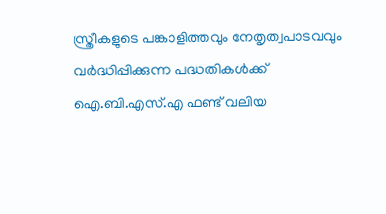സ്ത്രീകളുടെ പങ്കാളിത്തവും നേതൃത്വപാടവവും വര്‍ദ്ധിപ്പിക്കുന്ന പദ്ധതികള്‍ക്ക് ഐ.ബി.എസ്.എ ഫണ്ട് വലിയ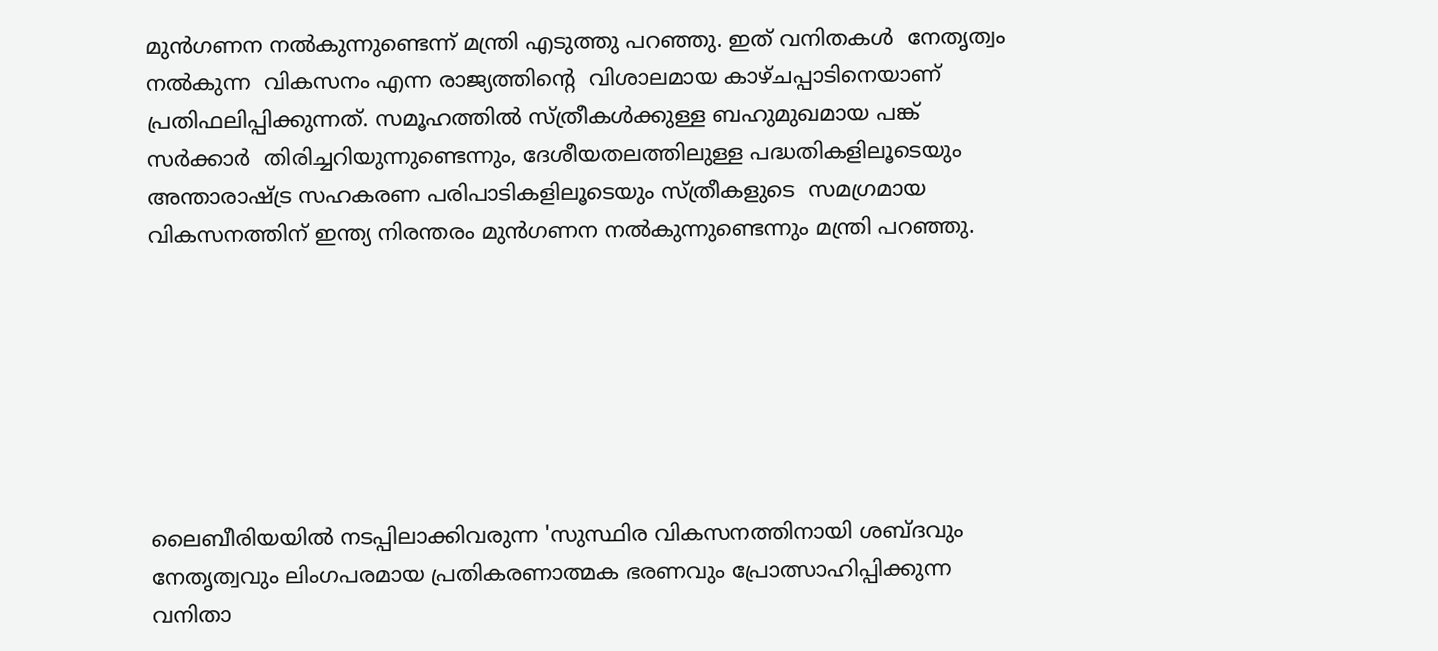മുന്‍ഗണന നല്‍കുന്നുണ്ടെന്ന് മന്ത്രി എടുത്തു പറഞ്ഞു. ഇത് വനിതകള്‍  നേതൃത്വം നല്‍കുന്ന  വികസനം എന്ന രാജ്യത്തിന്റെ  വിശാലമായ കാഴ്ചപ്പാടിനെയാണ് പ്രതിഫലിപ്പിക്കുന്നത്. സമൂഹത്തില്‍ സ്ത്രീകള്‍ക്കുള്ള ബഹുമുഖമായ പങ്ക് സര്‍ക്കാര്‍  തിരിച്ചറിയുന്നുണ്ടെന്നും, ദേശീയതലത്തിലുള്ള പദ്ധതികളിലൂടെയും അന്താരാഷ്ട്ര സഹകരണ പരിപാടികളിലൂടെയും സ്ത്രീകളുടെ  സമഗ്രമായ വികസനത്തിന് ഇന്ത്യ നിരന്തരം മുന്‍ഗണന നല്‍കുന്നുണ്ടെന്നും മന്ത്രി പറഞ്ഞു.







ലൈബീരിയയില്‍ നടപ്പിലാക്കിവരുന്ന 'സുസ്ഥിര വികസനത്തിനായി ശബ്ദവും നേതൃത്വവും ലിംഗപരമായ പ്രതികരണാത്മക ഭരണവും പ്രോത്സാഹിപ്പിക്കുന്ന വനിതാ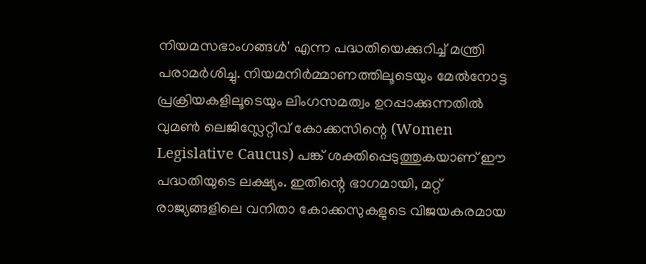നിയമസഭാംഗങ്ങള്‍' എന്ന പദ്ധതിയെക്കുറിച്ച് മന്ത്രി പരാമര്‍ശിച്ചു. നിയമനിര്‍മ്മാണത്തിലൂടെയും മേല്‍നോട്ട പ്രക്രിയകളിലൂടെയും ലിംഗസമത്വം ഉറപ്പാക്കുന്നതില്‍ വുമണ്‍ ലെജിസ്ലേറ്റീവ് കോക്കസിന്റെ (Women Legislative Caucus) പങ്ക് ശക്തിപ്പെടുത്തുകയാണ് ഈ പദ്ധതിയുടെ ലക്ഷ്യം. ഇതിന്റെ ഭാഗമായി, മറ്റ് രാജ്യങ്ങളിലെ വനിതാ കോക്കസുകളുടെ വിജയകരമായ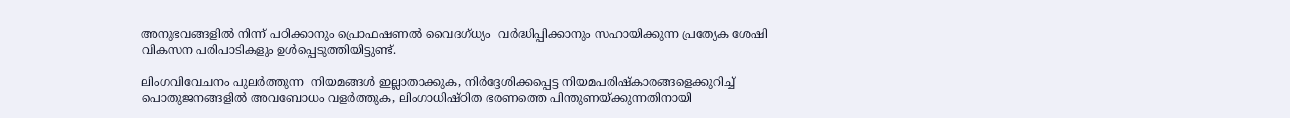അനുഭവങ്ങളില്‍ നിന്ന് പഠിക്കാനും പ്രൊഫഷണല്‍ വൈദഗ്ധ്യം  വര്‍ദ്ധിപ്പിക്കാനും സഹായിക്കുന്ന പ്രത്യേക ശേഷി വികസന പരിപാടികളും ഉള്‍പ്പെടുത്തിയിട്ടുണ്ട്.

ലിംഗവിവേചനം പുലര്‍ത്തുന്ന  നിയമങ്ങള്‍ ഇല്ലാതാക്കുക, നിര്‍ദ്ദേശിക്കപ്പെട്ട നിയമപരിഷ്‌കാരങ്ങളെക്കുറിച്ച് പൊതുജനങ്ങളില്‍ അവബോധം വളര്‍ത്തുക, ലിംഗാധിഷ്ഠിത ഭരണത്തെ പിന്തുണയ്ക്കുന്നതിനായി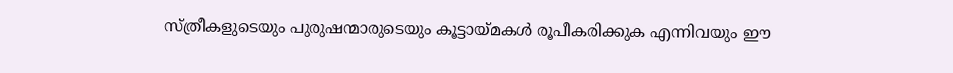സ്ത്രീകളുടെയും പുരുഷന്മാരുടെയും കൂട്ടായ്മകള്‍ രൂപീകരിക്കുക എന്നിവയും ഈ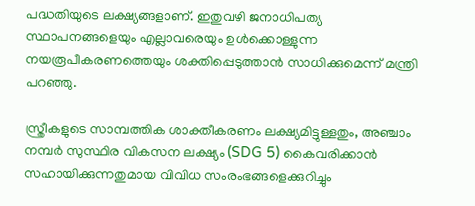പദ്ധതിയുടെ ലക്ഷ്യങ്ങളാണ്. ഇതുവഴി ജനാധിപത്യ സ്ഥാപനങ്ങളെയും എല്ലാവരെയും ഉള്‍ക്കൊള്ളുന്ന നയരൂപീകരണത്തെയും ശക്തിപ്പെടുത്താന്‍ സാധിക്കുമെന്ന് മന്ത്രി പറഞ്ഞു.

സ്ത്രീകളുടെ സാമ്പത്തിക ശാക്തീകരണം ലക്ഷ്യമിട്ടുള്ളതും, അഞ്ചാം നമ്പര്‍ സുസ്ഥിര വികസന ലക്ഷ്യം (SDG 5) കൈവരിക്കാന്‍ സഹായിക്കുന്നതുമായ വിവിധ സംരംഭങ്ങളെക്കുറിച്ചും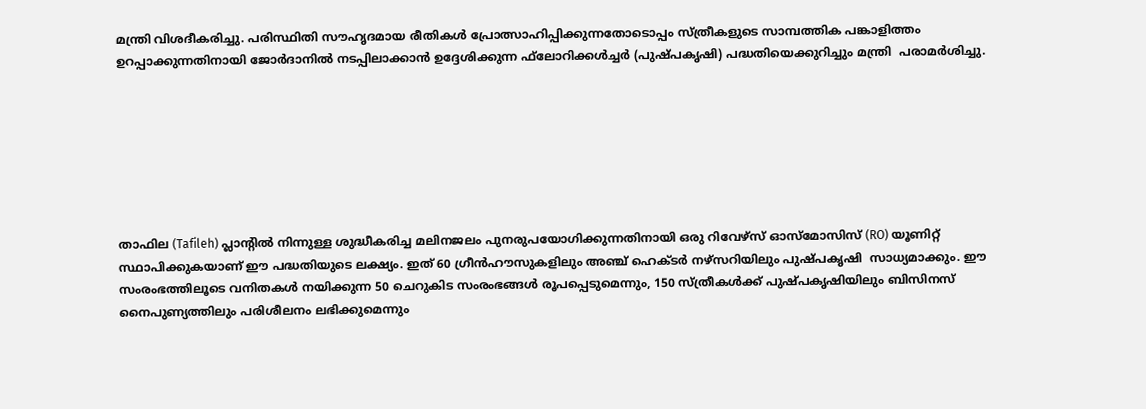മന്ത്രി വിശദീകരിച്ചു. പരിസ്ഥിതി സൗഹൃദമായ രീതികള്‍ പ്രോത്സാഹിപ്പിക്കുന്നതോടൊപ്പം സ്ത്രീകളുടെ സാമ്പത്തിക പങ്കാളിത്തം ഉറപ്പാക്കുന്നതിനായി ജോര്‍ദാനില്‍ നടപ്പിലാക്കാന്‍ ഉദ്ദേശിക്കുന്ന ഫ്‌ലോറിക്കള്‍ച്ചര്‍ (പുഷ്പകൃഷി) പദ്ധതിയെക്കുറിച്ചും മന്ത്രി  പരാമര്‍ശിച്ചു.







താഫില (Tafileh) പ്ലാന്റില്‍ നിന്നുള്ള ശുദ്ധീകരിച്ച മലിനജലം പുനരുപയോഗിക്കുന്നതിനായി ഒരു റിവേഴ്‌സ് ഓസ്‌മോസിസ് (RO) യൂണിറ്റ് സ്ഥാപിക്കുകയാണ് ഈ പദ്ധതിയുടെ ലക്ഷ്യം. ഇത് 60 ഗ്രീന്‍ഹൗസുകളിലും അഞ്ച് ഹെക്ടര്‍ നഴ്‌സറിയിലും പുഷ്പകൃഷി  സാധ്യമാക്കും. ഈ സംരംഭത്തിലൂടെ വനിതകള്‍ നയിക്കുന്ന 50 ചെറുകിട സംരംഭങ്ങള്‍ രൂപപ്പെടുമെന്നും, 150 സ്ത്രീകള്‍ക്ക് പുഷ്പകൃഷിയിലും ബിസിനസ് നൈപുണ്യത്തിലും പരിശീലനം ലഭിക്കുമെന്നും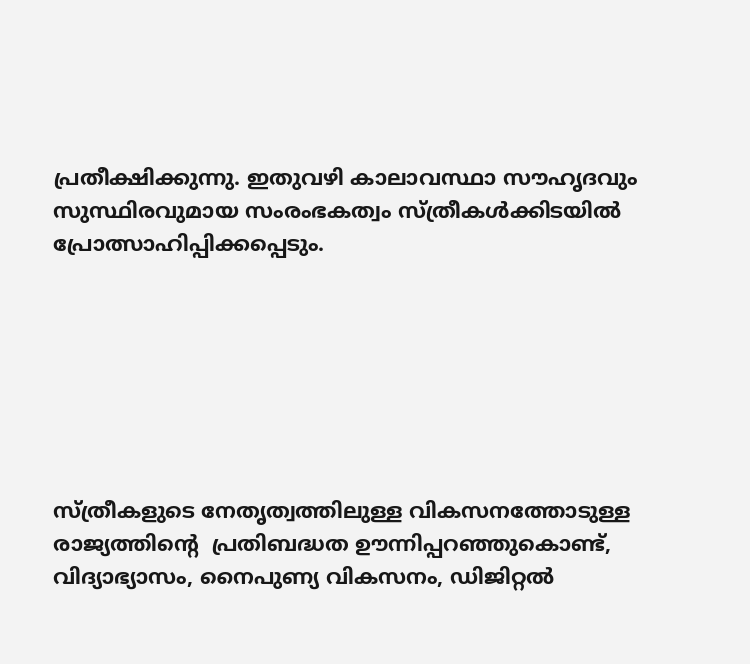പ്രതീക്ഷിക്കുന്നു. ഇതുവഴി കാലാവസ്ഥാ സൗഹൃദവും സുസ്ഥിരവുമായ സംരംഭകത്വം സ്ത്രീകള്‍ക്കിടയില്‍ പ്രോത്സാഹിപ്പിക്കപ്പെടും.







സ്ത്രീകളുടെ നേതൃത്വത്തിലുള്ള വികസനത്തോടുള്ള രാജ്യത്തിന്റെ  പ്രതിബദ്ധത ഊന്നിപ്പറഞ്ഞുകൊണ്ട്, വിദ്യാഭ്യാസം, നൈപുണ്യ വികസനം, ഡിജിറ്റല്‍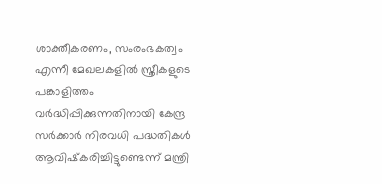ശാക്തീകരണം, സംരംഭകത്വം എന്നീ മേഖലകളില്‍ സ്ത്രീകളുടെ പങ്കാളിത്തം വര്‍ദ്ധിപ്പിക്കുന്നതിനായി കേന്ദ്ര  സര്‍ക്കാര്‍ നിരവധി പദ്ധതികള്‍ ആവിഷ്‌കരിച്ചിട്ടുണ്ടെന്ന് മന്ത്രി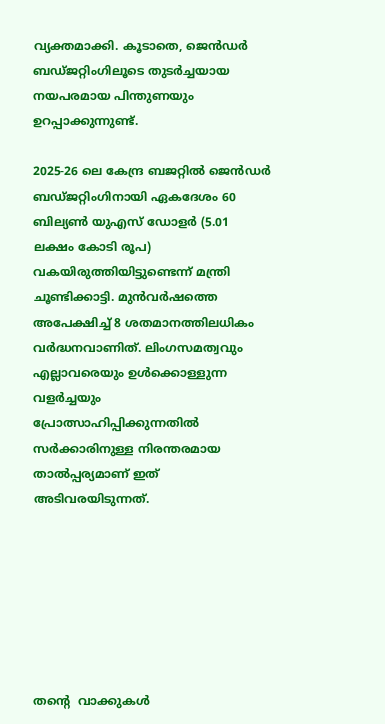വ്യക്തമാക്കി. കൂടാതെ, ജെന്‍ഡര്‍ ബഡ്ജറ്റിംഗിലൂടെ തുടര്‍ച്ചയായ നയപരമായ പിന്തുണയും ഉറപ്പാക്കുന്നുണ്ട്.

2025-26 ലെ കേന്ദ്ര ബജറ്റില്‍ ജെന്‍ഡര്‍ ബഡ്ജറ്റിംഗിനായി ഏകദേശം 60 ബില്യണ്‍ യുഎസ് ഡോളര്‍ (5.01 ലക്ഷം കോടി രൂപ) വകയിരുത്തിയിട്ടുണ്ടെന്ന് മന്ത്രി ചൂണ്ടിക്കാട്ടി. മുന്‍വര്‍ഷത്തെ അപേക്ഷിച്ച് 8 ശതമാനത്തിലധികം വര്‍ദ്ധനവാണിത്. ലിംഗസമത്വവും എല്ലാവരെയും ഉള്‍ക്കൊള്ളുന്ന വളര്‍ച്ചയും പ്രോത്സാഹിപ്പിക്കുന്നതില്‍ സര്‍ക്കാരിനുള്ള നിരന്തരമായ താല്‍പ്പര്യമാണ് ഇത് അടിവരയിടുന്നത്.







തന്റെ  വാക്കുകള്‍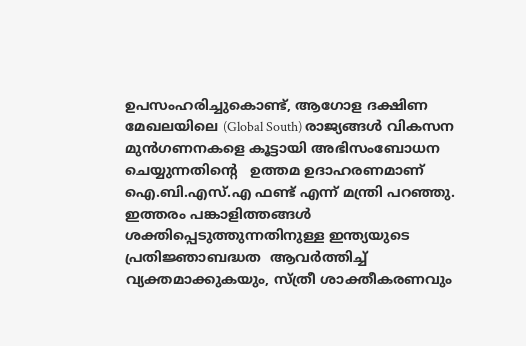ഉപസംഹരിച്ചുകൊണ്ട്, ആഗോള ദക്ഷിണ മേഖലയിലെ (Global South) രാജ്യങ്ങള്‍ വികസന മുന്‍ഗണനകളെ കൂട്ടായി അഭിസംബോധന ചെയ്യുന്നതിന്റെ   ഉത്തമ ഉദാഹരണമാണ് ഐ.ബി.എസ്.എ ഫണ്ട് എന്ന് മന്ത്രി പറഞ്ഞു. ഇത്തരം പങ്കാളിത്തങ്ങള്‍ ശക്തിപ്പെടുത്തുന്നതിനുള്ള ഇന്ത്യയുടെ പ്രതിജ്ഞാബദ്ധത  ആവര്‍ത്തിച്ച് വ്യക്തമാക്കുകയും, സ്ത്രീ ശാക്തീകരണവും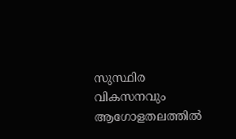സുസ്ഥിര വികസനവും ആഗോളതലത്തില്‍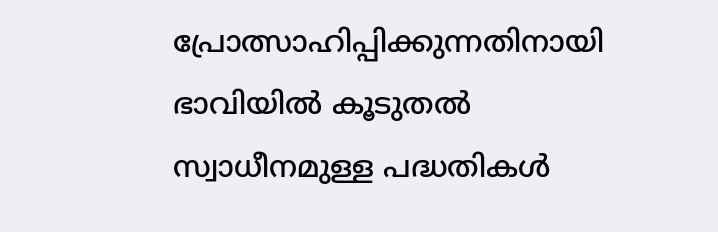പ്രോത്സാഹിപ്പിക്കുന്നതിനായി ഭാവിയില്‍ കൂടുതല്‍ സ്വാധീനമുള്ള പദ്ധതികള്‍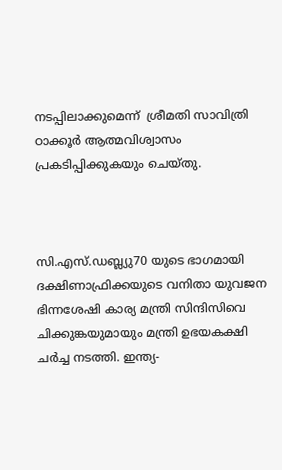നടപ്പിലാക്കുമെന്ന്  ശ്രീമതി സാവിത്രി ഠാക്കൂര്‍ ആത്മവിശ്വാസം പ്രകടിപ്പിക്കുകയും ചെയ്തു.



സി.എസ്.ഡബ്ല്യു70 യുടെ ഭാഗമായി ദക്ഷിണാഫ്രിക്കയുടെ വനിതാ യുവജന ഭിന്നശേഷി കാര്യ മന്ത്രി സിന്ദിസിവെ ചിക്കുങ്കയുമായും മന്ത്രി ഉഭയകക്ഷി ചര്‍ച്ച നടത്തി. ഇന്ത്യ-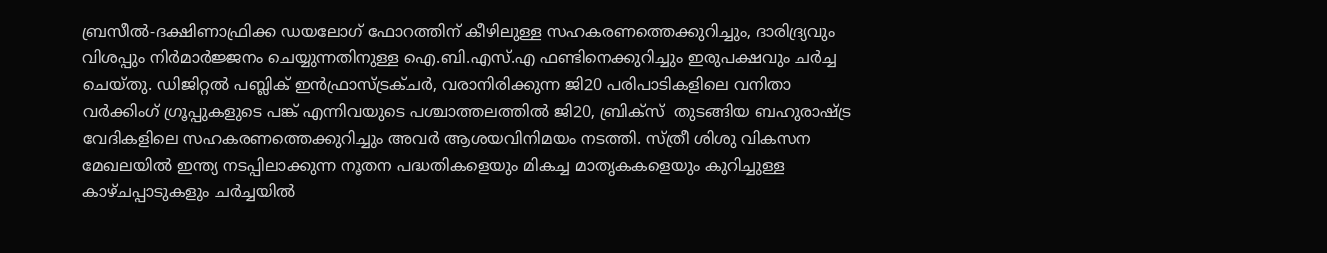ബ്രസീല്‍-ദക്ഷിണാഫ്രിക്ക ഡയലോഗ് ഫോറത്തിന് കീഴിലുള്ള സഹകരണത്തെക്കുറിച്ചും, ദാരിദ്ര്യവും വിശപ്പും നിര്‍മാര്‍ജ്ജനം ചെയ്യുന്നതിനുള്ള ഐ.ബി.എസ്.എ ഫണ്ടിനെക്കുറിച്ചും ഇരുപക്ഷവും ചര്‍ച്ച ചെയ്തു. ഡിജിറ്റല്‍ പബ്ലിക് ഇന്‍ഫ്രാസ്ട്രക്ചര്‍, വരാനിരിക്കുന്ന ജി20 പരിപാടികളിലെ വനിതാ വര്‍ക്കിംഗ് ഗ്രൂപ്പുകളുടെ പങ്ക് എന്നിവയുടെ പശ്ചാത്തലത്തില്‍ ജി20, ബ്രിക്‌സ്  തുടങ്ങിയ ബഹുരാഷ്ട്ര വേദികളിലെ സഹകരണത്തെക്കുറിച്ചും അവര്‍ ആശയവിനിമയം നടത്തി. സ്ത്രീ ശിശു വികസന മേഖലയില്‍ ഇന്ത്യ നടപ്പിലാക്കുന്ന നൂതന പദ്ധതികളെയും മികച്ച മാതൃകകളെയും കുറിച്ചുള്ള കാഴ്ചപ്പാടുകളും ചര്‍ച്ചയില്‍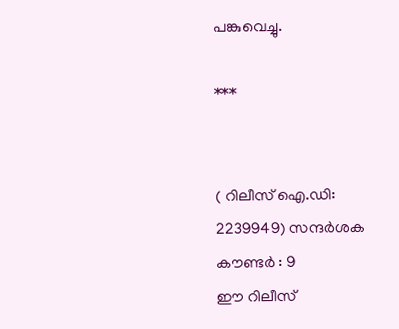പങ്കുവെച്ചു.

***


( റിലീസ് ഐ.ഡി: 2239949) സന്ദര്‍ശക കൗണ്ടര്‍ : 9
ഈ റിലീസ്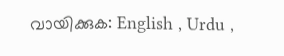വായിക്കുക: English , Urdu ,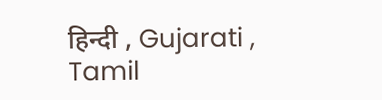हिन्दी , Gujarati , Tamil